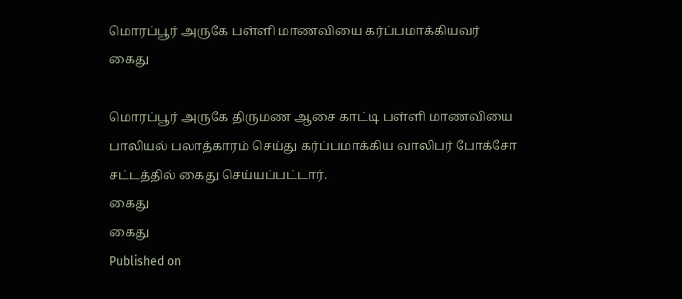மொரப்பூர் அருகே பள்ளி மாணவியை கர்ப்பமாக்கியவர் கைது

மொரப்பூர் அருகே திருமண ஆசை காட்டி பள்ளி மாணவியை பாலியல் பலாத்காரம் செய்து கர்ப்பமாக்கிய வாலிபர் போக்சோ சட்டத்தில் கைது செய்யப்பட்டார்.
கைது
கைது
Published on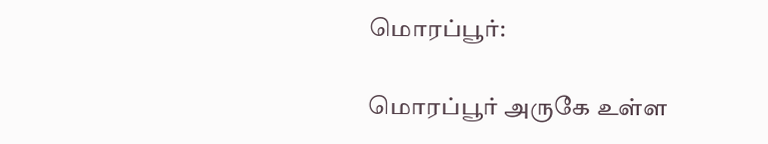மொரப்பூர்:

மொரப்பூர் அருகே உள்ள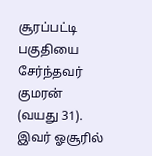சூரப்பட்டி பகுதியை சேர்ந்தவர் குமரன் (வயது 31). இவர் ஓசூரில்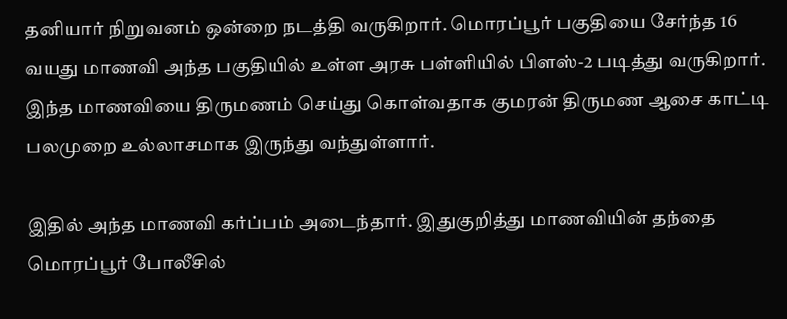தனியார் நிறுவனம் ஒன்றை நடத்தி வருகிறார். மொரப்பூர் பகுதியை சேர்ந்த 16 வயது மாணவி அந்த பகுதியில் உள்ள அரசு பள்ளியில் பிளஸ்-2 படித்து வருகிறார். இந்த மாணவியை திருமணம் செய்து கொள்வதாக குமரன் திருமண ஆசை காட்டி பலமுறை உல்லாசமாக இருந்து வந்துள்ளார்.

இதில் அந்த மாணவி கர்ப்பம் அடைந்தார். இதுகுறித்து மாணவியின் தந்தை மொரப்பூர் போலீசில்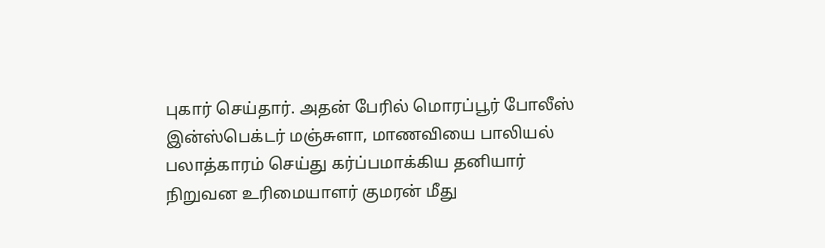புகார் செய்தார். அதன் பேரில் மொரப்பூர் போலீஸ் இன்ஸ்பெக்டர் மஞ்சுளா, மாணவியை பாலியல் பலாத்காரம் செய்து கர்ப்பமாக்கிய தனியார் நிறுவன உரிமையாளர் குமரன் மீது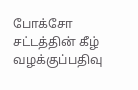போக்சோ சட்டத்தின் கீழ் வழக்குப்பதிவு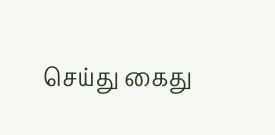செய்து கைது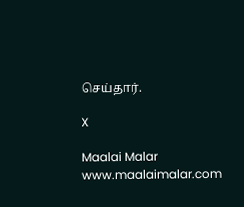செய்தார்.

X

Maalai Malar
www.maalaimalar.com